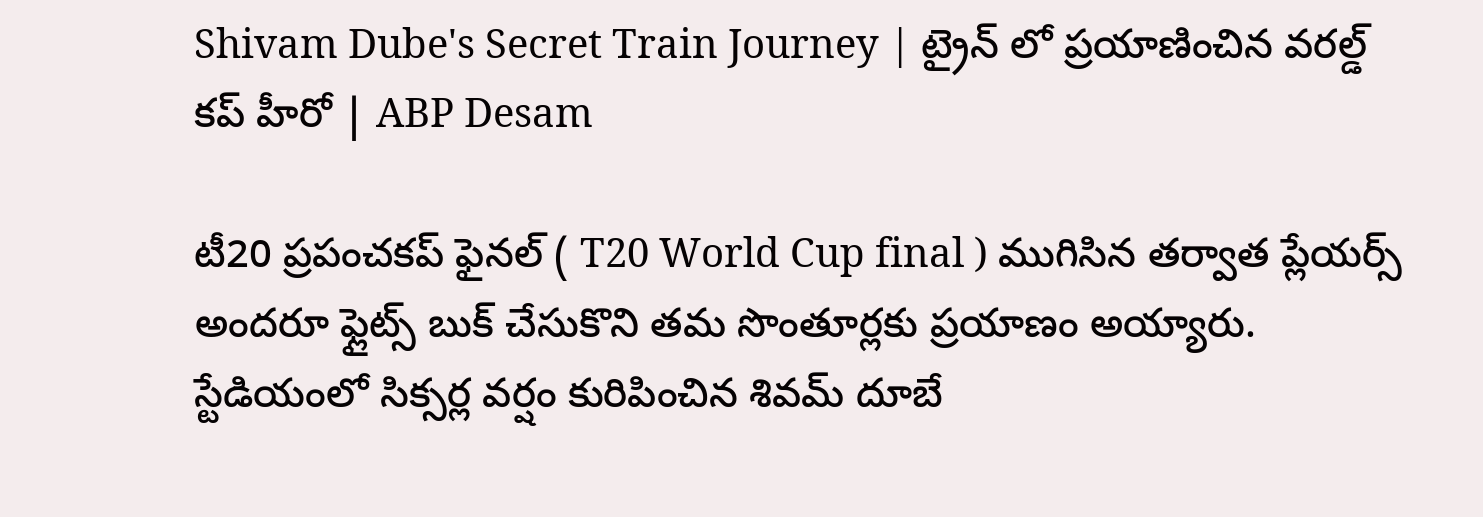Shivam Dube's Secret Train Journey | ట్రైన్ లో ప్రయాణించిన వరల్డ్ కప్ హీరో | ABP Desam

టీ20 ప్రపంచకప్ ఫైనల్ ( T20 World Cup final ) ముగిసిన తర్వాత ప్లేయర్స్ అందరూ ఫ్లైట్స్ బుక్ చేసుకొని తమ సొంతూర్లకు ప్రయాణం అయ్యారు. స్టేడియంలో సిక్సర్ల వర్షం కురిపించిన శివమ్ దూబే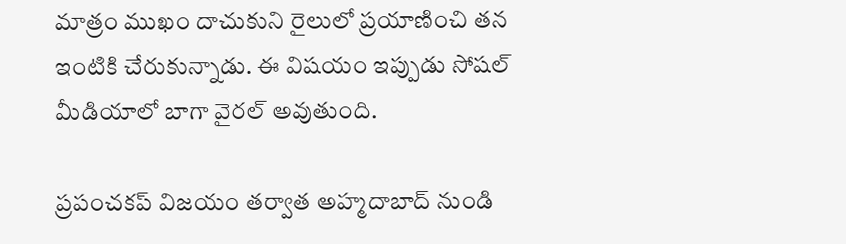మాత్రం ముఖం దాచుకుని రైలులో ప్రయాణించి తన ఇంటికి చేరుకున్నాడు. ఈ విషయం ఇప్పుడు సోషల్ మీడియాలో బాగా వైరల్ అవుతుంది.

ప్రపంచకప్ విజయం తర్వాత అహ్మదాబాద్ నుండి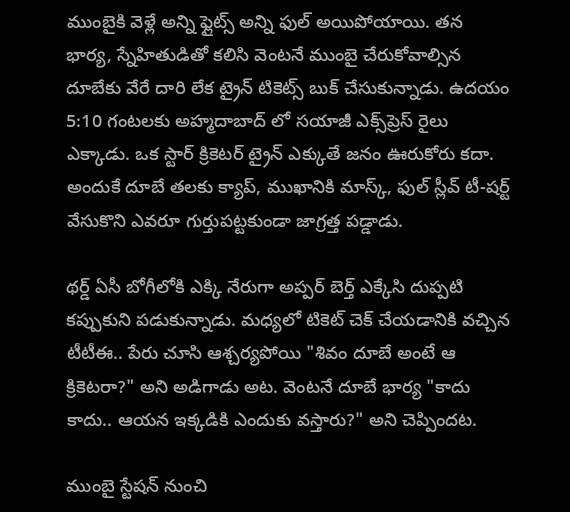ముంబైకి వెళ్లే అన్ని ఫ్లైట్స్ అన్ని ఫుల్ అయిపోయాయి. తన భార్య, స్నేహితుడితో కలిసి వెంటనే ముంబై చేరుకోవాల్సిన దూబేకు వేరే దారి లేక ట్రైన్ టికెట్స్ బుక్ చేసుకున్నాడు. ఉదయం 5:10 గంటలకు అహ్మదాబాద్ లో సయాజీ ఎక్స్‌ప్రెస్ రైలు ఎక్కాడు. ఒక స్టార్ క్రికెటర్ ట్రైన్ ఎక్కుతే జనం ఊరుకోరు కదా. అందుకే దూబే తలకు క్యాప్, ముఖానికి మాస్క్, ఫుల్ స్లీవ్ టీ-షర్ట్ వేసుకొని ఎవరూ గుర్తుపట్టకుండా జాగ్రత్త పడ్డాడు.

థర్డ్ ఏసీ బోగీలోకి ఎక్కి నేరుగా అప్పర్ బెర్త్ ఎక్కేసి దుప్పటి కప్పుకుని పడుకున్నాడు. మధ్యలో టికెట్ చెక్ చేయడానికి వచ్చిన టీటీఈ.. పేరు చూసి ఆశ్చర్యపోయి "శివం దూబే అంటే ఆ క్రికెటరా?" అని అడిగాడు అట. వెంటనే దూబే భార్య "కాదు కాదు.. ఆయన ఇక్కడికి ఎందుకు వస్తారు?" అని చెప్పిందట.

ముంబై స్టేషన్ నుంచి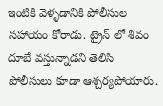ఇంటికి వెళ్ళడానికి పోలీసుల సహాయం కోరాడు. ట్రైన్ లో శివం దూబే వస్తున్నాడని తెలిసి పోలీసులు కూడా ఆశ్చర్యపోయారు.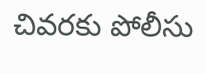చివరకు పోలీసు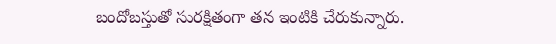బందోబస్తుతో సురక్షితంగా తన ఇంటికి చేరుకున్నారు.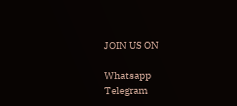JOIN US ON

Whatsapp
Telegram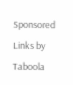Sponsored Links by Taboola